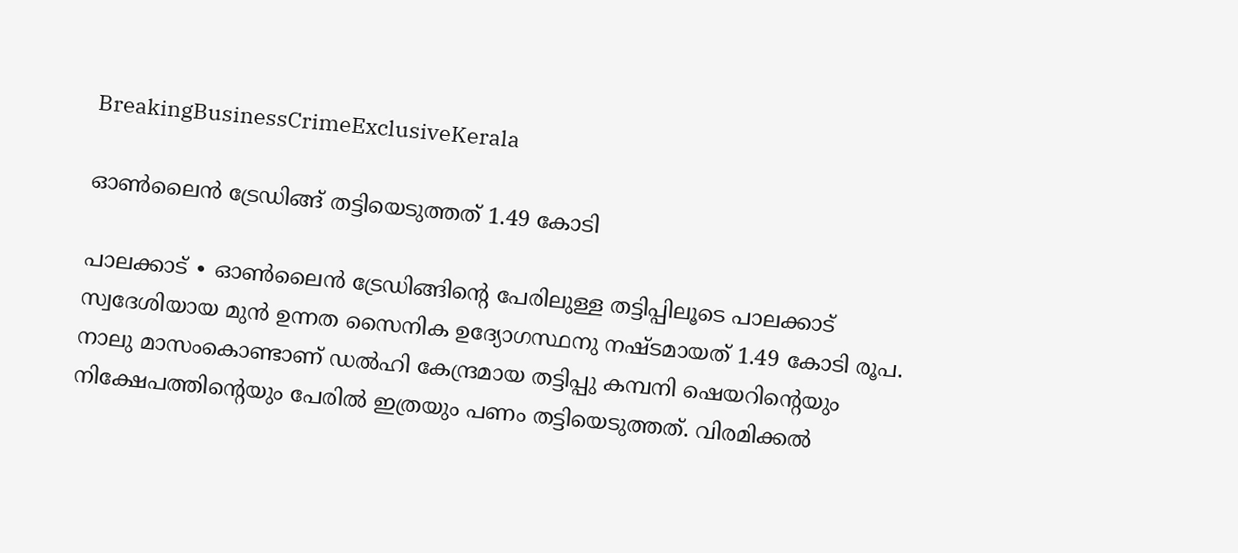BreakingBusinessCrimeExclusiveKerala

ഓൺലൈൻ ട്രേഡിങ്ങ് തട്ടിയെടുത്തത് 1.49 കേ‍ാടി

പാലക്കാട് ∙ ഓൺലൈൻ ട്രേഡിങ്ങിന്റെ പേരിലുള്ള തട്ടിപ്പിലൂടെ പാലക്കാട് സ്വദേശിയായ മുൻ ഉന്നത സൈനിക ഉദ്യേ‍ാഗസ്ഥനു നഷ്ടമായത് 1.49 കേ‍ാടി രൂപ. നാലു മാസംകൊണ്ടാണ് ഡൽഹി കേന്ദ്രമായ തട്ടിപ്പു കമ്പനി ഷെയറിന്റെയും നിക്ഷേപത്തിന്റെയും പേരിൽ ഇത്രയും പണം തട്ടിയെടുത്തത്. വിരമിക്കൽ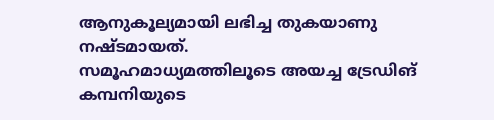ആനുകൂല്യമായി ലഭിച്ച തുകയാണു നഷ്ടമായത്.
സമൂഹമാധ്യമത്തിലൂടെ അയച്ച ട്രേഡിങ് കമ്പനിയുടെ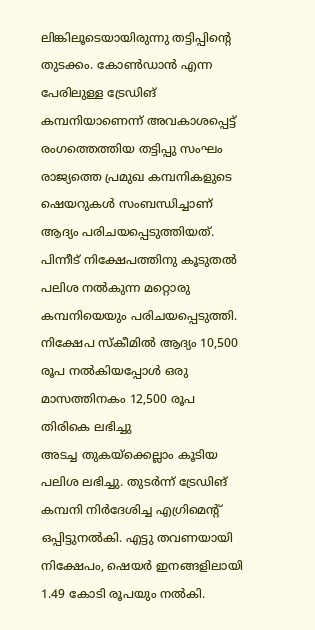ലിങ്കിലൂടെയായിരുന്നു തട്ടിപ്പിന്റെ തുടക്കം. കേ‍ാൺഡാൻ എന്ന പേരിലുള്ള ട്രേഡിങ് കമ്പനിയാണെന്ന് അവകാശപ്പെട്ട് രംഗത്തെത്തിയ തട്ടിപ്പു സംഘം രാജ്യത്തെ പ്രമുഖ കമ്പനികളുടെ ഷെയറുകൾ സംബന്ധിച്ചാണ് ആദ്യം പരിചയപ്പെടുത്തിയത്. പിന്നീട് നിക്ഷേപത്തിനു കൂടുതൽ പലിശ നൽകുന്ന മറ്റെ‍ാരു കമ്പനിയെയും പരിചയപ്പെടുത്തി. നിക്ഷേപ സ്കീമിൽ ആദ്യം 10,500 രൂപ നൽകിയപ്പേ‍ാൾ ഒരു മാസത്തിനകം 12,500 രൂപ തിരികെ ലഭിച്ചു
അടച്ച തുകയ്ക്കെല്ലാം കൂടിയ പലിശ ലഭിച്ചു. തുടർന്ന് ട്രേഡിങ് കമ്പനി നിർദേശിച്ച എഗ്രിമെന്റ് ഒപ്പിട്ടുനൽകി. എട്ടു തവണയായി നിക്ഷേപം, ഷെയർ ഇനങ്ങളിലായി 1.49 കേ‍ാടി രൂപയും നൽകി.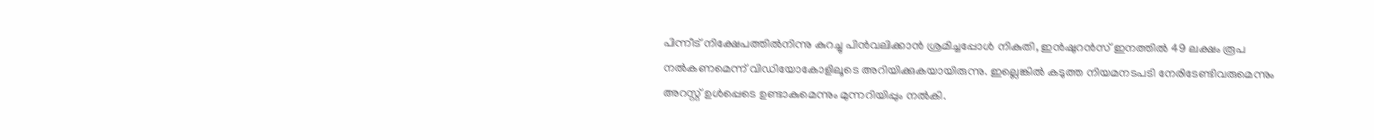പിന്നീട് നിക്ഷേപത്തിൽനിന്നു കുറച്ചു പിൻവലിക്കാൻ ശ്രമിച്ചപ്പേ‍ാൾ നികുതി, ഇൻഷുറൻസ് ഇനത്തിൽ 49 ലക്ഷം രൂപ നൽകണമെന്ന് വിഡിയേ‍ാകേ‍ാളിലൂടെ അറിയിക്കുകയായിരുന്നു. ഇല്ലെങ്കിൽ കടുത്ത നിയമനടപടി നേരിടേണ്ടിവരുമെന്നും അറസ്റ്റ് ഉൾപ്പെടെ ഉണ്ടാകുമെന്നും മുന്നറിയിപ്പും നൽകി.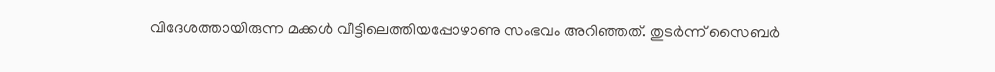വിദേശത്തായിരുന്ന മക്കൾ വീട്ടിലെത്തിയപ്പേ‍ാഴാണു സംഭവം അറിഞ്ഞത്. തുടർന്ന് സൈബർ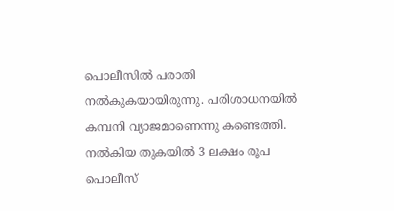പെ‍ാലീസിൽ പരാതി നൽകുകയായിരുന്നു. പരിശ‍ാധനയിൽ കമ്പനി വ്യാജമാണെന്നു കണ്ടെത്തി. നൽകിയ തുകയിൽ 3 ലക്ഷം രൂപ പൊലീസ്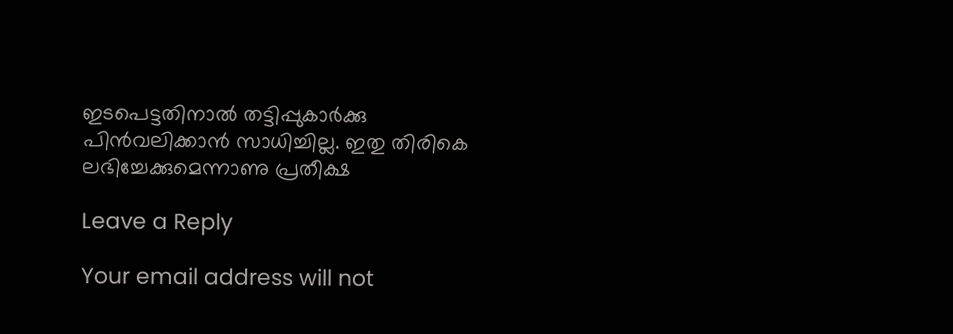ഇടപെട്ടതിനാൽ തട്ടിപ്പുകാർക്കു പിൻവലിക്കാൻ സാധിച്ചില്ല. ഇതു തിരികെ ലഭിച്ചേക്കുമെന്നാണു പ്രതീക്ഷ

Leave a Reply

Your email address will not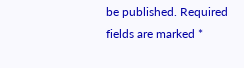be published. Required fields are marked *